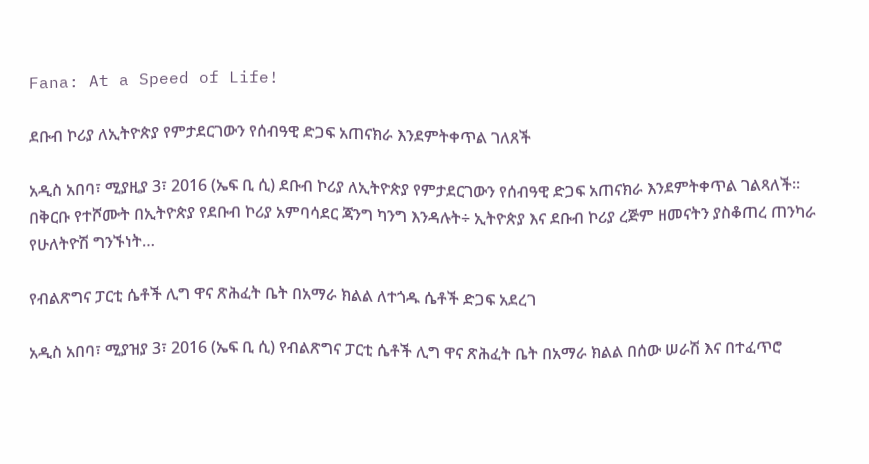Fana: At a Speed of Life!

ደቡብ ኮሪያ ለኢትዮጵያ የምታደርገውን የሰብዓዊ ድጋፍ አጠናክራ እንደምትቀጥል ገለጸች

አዲስ አበባ፣ ሚያዚያ 3፣ 2016 (ኤፍ ቢ ሲ) ደቡብ ኮሪያ ለኢትዮጵያ የምታደርገውን የሰብዓዊ ድጋፍ አጠናክራ እንደምትቀጥል ገልጻለች፡፡ በቅርቡ የተሾሙት በኢትዮጵያ የደቡብ ኮሪያ አምባሳደር ጃንግ ካንግ እንዳሉት÷ ኢትዮጵያ እና ደቡብ ኮሪያ ረጅም ዘመናትን ያስቆጠረ ጠንካራ የሁለትዮሽ ግንኙነት…

የብልጽግና ፓርቲ ሴቶች ሊግ ዋና ጽሕፈት ቤት በአማራ ክልል ለተጎዱ ሴቶች ድጋፍ አደረገ

አዲስ አበባ፣ ሚያዝያ 3፣ 2016 (ኤፍ ቢ ሲ) የብልጽግና ፓርቲ ሴቶች ሊግ ዋና ጽሕፈት ቤት በአማራ ክልል በሰው ሠራሽ እና በተፈጥሮ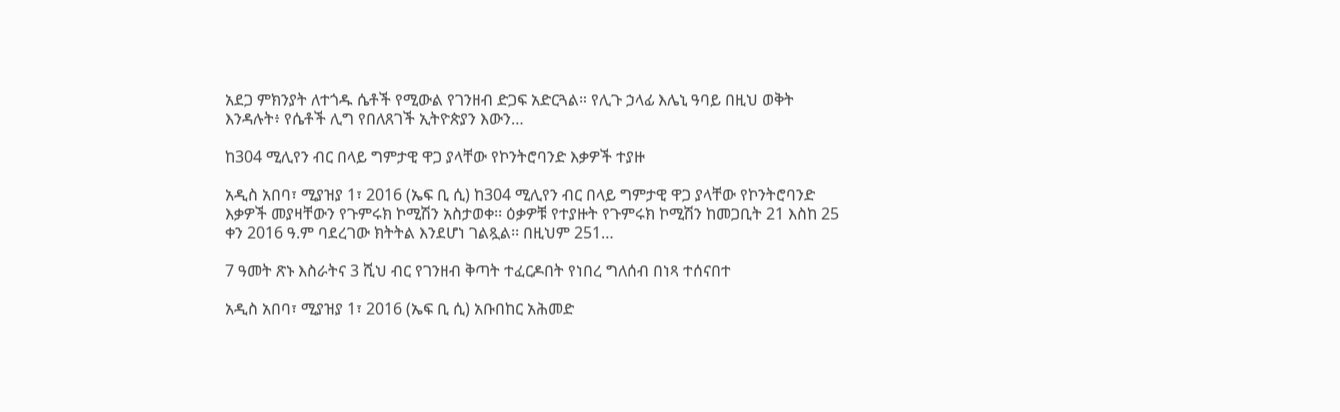አደጋ ምክንያት ለተጎዱ ሴቶች የሚውል የገንዘብ ድጋፍ አድርጓል። የሊጉ ኃላፊ እሌኒ ዓባይ በዚህ ወቅት እንዳሉት፥ የሴቶች ሊግ የበለጸገች ኢትዮጵያን እውን…

ከ304 ሚሊየን ብር በላይ ግምታዊ ዋጋ ያላቸው የኮንትሮባንድ እቃዎች ተያዙ

አዲስ አበባ፣ ሚያዝያ 1፣ 2016 (ኤፍ ቢ ሲ) ከ304 ሚሊየን ብር በላይ ግምታዊ ዋጋ ያላቸው የኮንትሮባንድ እቃዎች መያዛቸውን የጉምሩክ ኮሚሽን አስታወቀ፡፡ ዕቃዎቹ የተያዙት የጉምሩክ ኮሚሽን ከመጋቢት 21 እስከ 25 ቀን 2016 ዓ.ም ባደረገው ክትትል እንደሆነ ገልጿል፡፡ በዚህም 251…

7 ዓመት ጽኑ እስራትና 3 ሺህ ብር የገንዘብ ቅጣት ተፈርዶበት የነበረ ግለሰብ በነጻ ተሰናበተ

አዲስ አበባ፣ ሚያዝያ 1፣ 2016 (ኤፍ ቢ ሲ) አቡበከር አሕመድ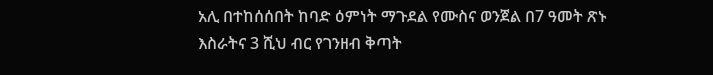አሊ በተከሰሰበት ከባድ ዕምነት ማጉደል የሙስና ወንጀል በ7 ዓመት ጽኑ እስራትና 3 ሺህ ብር የገንዘብ ቅጣት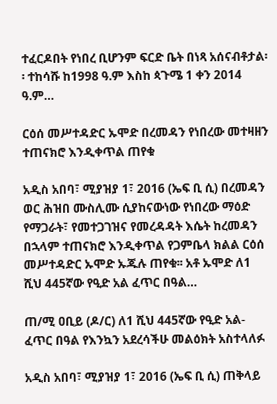ተፈርዶበት የነበረ ቢሆንም ፍርድ ቤት በነጻ አሰናብቶታል፡፡ ተከሳሹ ከ1998 ዓ.ም እስከ ጳጉሜ 1 ቀን 2014 ዓ.ም…

ርዕሰ መሥተዳድር ኡሞድ በረመዳን የነበረው መተዛዘን ተጠናክሮ እንዲቀጥል ጠየቁ

አዲስ አበባ፣ ሚያዝያ 1፣ 2016 (ኤፍ ቢ ሲ) በረመዳን ወር ሕዝበ ሙስሊሙ ሲያከናውነው የነበረው ማዕድ የማጋራት፣ የመተጋገዝና የመረዳዳት እሴት ከረመዳን በኋላም ተጠናክሮ እንዲቀጥል የጋምቤላ ክልል ርዕሰ መሥተዳድር ኡሞድ ኡጁሉ ጠየቁ፡፡ አቶ ኡሞድ ለ1 ሺህ 445ኛው የዒድ አል ፈጥር በዓል…

ጠ/ሚ ዐቢይ (ዶ/ር) ለ1 ሺህ 445ኛው የዒድ አል-ፈጥር በዓል የእንኳን አደረሳችሁ መልዕክት አስተላለፉ

አዲስ አበባ፣ ሚያዝያ 1፣ 2016 (ኤፍ ቢ ሲ) ጠቅላይ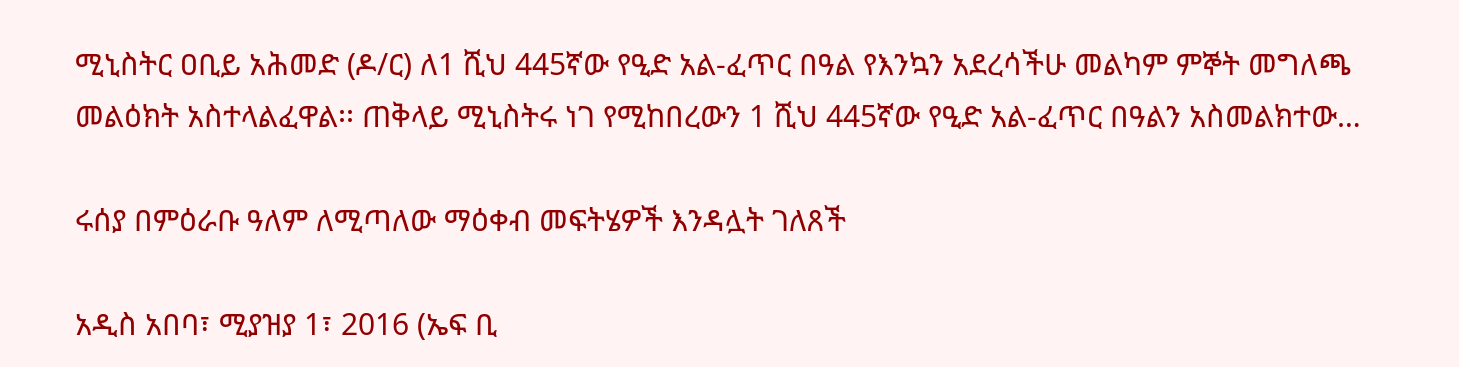ሚኒስትር ዐቢይ አሕመድ (ዶ/ር) ለ1 ሺህ 445ኛው የዒድ አል-ፈጥር በዓል የእንኳን አደረሳችሁ መልካም ምኞት መግለጫ መልዕክት አስተላልፈዋል፡፡ ጠቅላይ ሚኒስትሩ ነገ የሚከበረውን 1 ሺህ 445ኛው የዒድ አል-ፈጥር በዓልን አስመልክተው…

ሩሰያ በምዕራቡ ዓለም ለሚጣለው ማዕቀብ መፍትሄዎች እንዳሏት ገለጸች

አዲስ አበባ፣ ሚያዝያ 1፣ 2016 (ኤፍ ቢ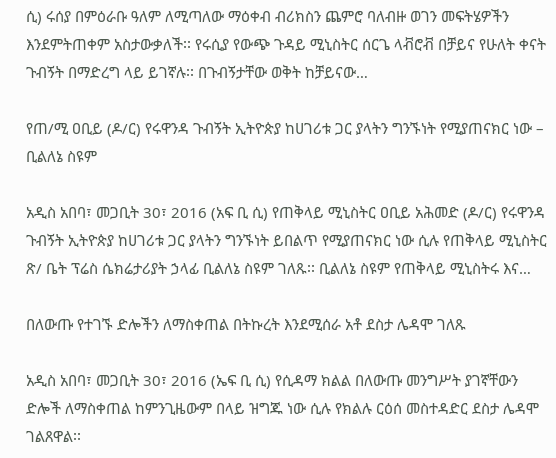ሲ) ሩሰያ በምዕራቡ ዓለም ለሚጣለው ማዕቀብ ብሪክስን ጨምሮ ባለብዙ ወገን መፍትሄዎችን እንደምትጠቀም አስታውቃለች፡፡ የሩሲያ የውጭ ጉዳይ ሚኒስትር ሰርጌ ላቭሮቭ በቻይና የሁለት ቀናት ጉብኝት በማድረግ ላይ ይገኛሉ፡፡ በጉብኝታቸው ወቅት ከቻይናው…

የጠ/ሚ ዐቢይ (ዶ/ር) የሩዋንዳ ጉብኝት ኢትዮጵያ ከሀገሪቱ ጋር ያላትን ግንኙነት የሚያጠናክር ነው – ቢልለኔ ስዩም

አዲስ አበባ፣ መጋቢት 30፣ 2016 (አፍ ቢ ሲ) የጠቅላይ ሚኒስትር ዐቢይ አሕመድ (ዶ/ር) የሩዋንዳ ጉብኝት ኢትዮጵያ ከሀገሪቱ ጋር ያላትን ግንኙነት ይበልጥ የሚያጠናክር ነው ሲሉ የጠቅላይ ሚኒስትር ጽ/ ቤት ፕሬስ ሴክሬታሪያት ኃላፊ ቢልለኔ ስዩም ገለጹ፡፡ ቢልለኔ ስዩም የጠቅላይ ሚኒስትሩ እና…

በለውጡ የተገኙ ድሎችን ለማስቀጠል በትኩረት እንደሚሰራ አቶ ደስታ ሌዳሞ ገለጹ

አዲስ አበባ፣ መጋቢት 30፣ 2016 (ኤፍ ቢ ሲ) የሲዳማ ክልል በለውጡ መንግሥት ያገኛቸውን ድሎች ለማስቀጠል ከምንጊዜውም በላይ ዝግጁ ነው ሲሉ የክልሉ ርዕሰ መስተዳድር ደስታ ሌዳሞ ገልጸዋል፡፡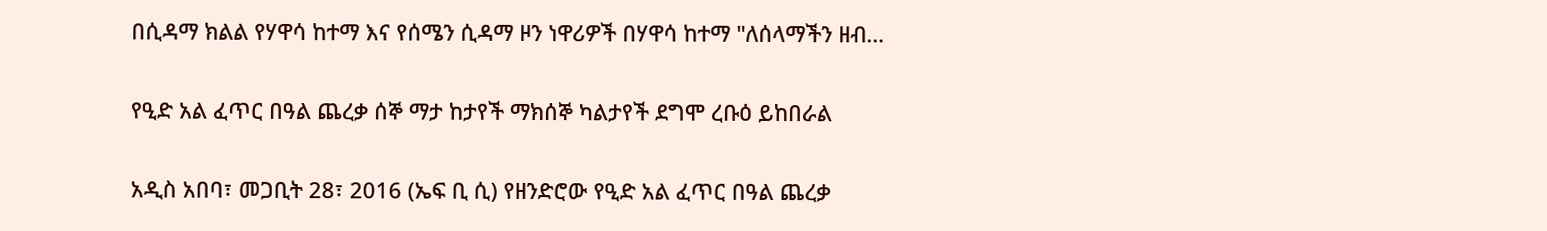በሲዳማ ክልል የሃዋሳ ከተማ እና የሰሜን ሲዳማ ዞን ነዋሪዎች በሃዋሳ ከተማ "ለሰላማችን ዘብ…

የዒድ አል ፈጥር በዓል ጨረቃ ሰኞ ማታ ከታየች ማክሰኞ ካልታየች ደግሞ ረቡዕ ይከበራል

አዲስ አበባ፣ መጋቢት 28፣ 2016 (ኤፍ ቢ ሲ) የዘንድሮው የዒድ አል ፈጥር በዓል ጨረቃ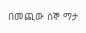በመጪው ሰኞ ማታ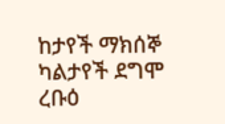ከታየች ማክሰኞ ካልታየች ደግሞ ረቡዕ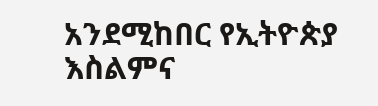አንደሚከበር የኢትዮጵያ እስልምና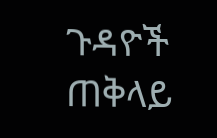ጉዳዮች ጠቅላይ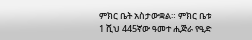ምክር ቤት አስታውቋል። ምክር ቤቱ 1 ሺህ 445ኛው ዓመተ ሒጅራ የዒድ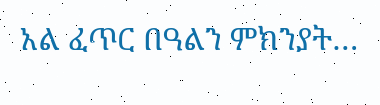አል ፈጥር በዓልን ምክንያት…